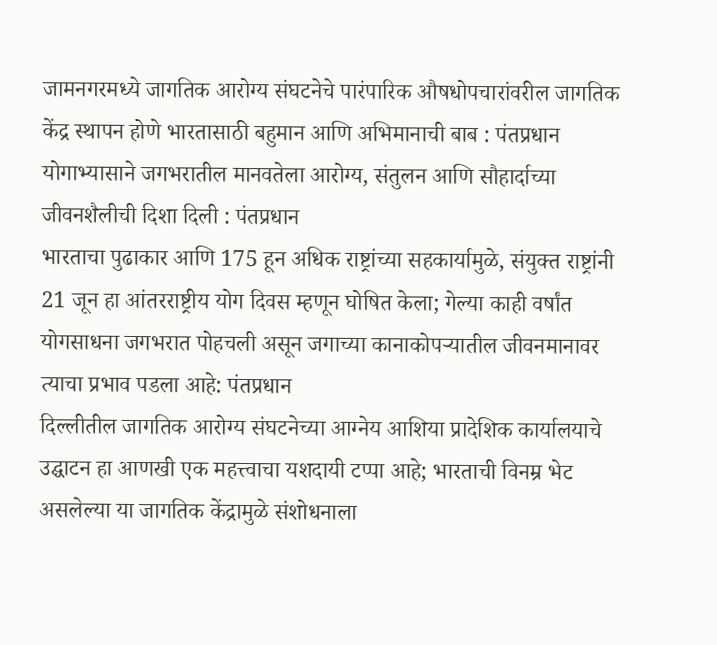जामनगरमध्ये जागतिक आरोग्य संघटनेचे पारंपारिक औषधोपचारांवरील जागतिक केंद्र स्थापन होणे भारतासाठी बहुमान आणि अभिमानाची बाब : पंतप्रधान
योगाभ्यासाने जगभरातील मानवतेला आरोग्य, संतुलन आणि सौहार्दाच्या जीवनशैलीची दिशा दिली : पंतप्रधान
भारताचा पुढाकार आणि 175 हून अधिक राष्ट्रांच्या सहकार्यामुळे, संयुक्त राष्ट्रांनी 21 जून हा आंतरराष्ट्रीय योग दिवस म्हणून घोषित केला; गेल्या काही वर्षांत योगसाधना जगभरात पोहचली असून जगाच्या कानाकोपऱ्यातील जीवनमानावर त्याचा प्रभाव पडला आहे: पंतप्रधान
दिल्लीतील जागतिक आरोग्य संघटनेच्या आग्नेय आशिया प्रादेशिक कार्यालयाचे उद्घाटन हा आणखी एक महत्त्वाचा यशदायी टप्पा आहे; भारताची विनम्र भेट असलेल्या या जागतिक केंद्रामुळे संशोधनाला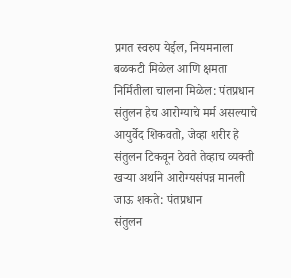प्रगत स्वरुप येईल, नियमनाला बळकटी मिळेल आणि क्षमता निर्मितीला चालना मिळेल: पंतप्रधान
संतुलन हेच आरोग्याचे मर्म असल्याचे आयुर्वेद शिकवतो, जेव्हा शरीर हे संतुलन टिकवून ठेवते तेव्हाच व्यक्ती खऱ्या अर्थाने आरोग्यसंपन्न मानली जाऊ शकते: पंतप्रधान
संतुलन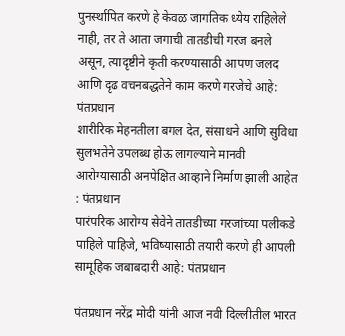पुनर्स्थापित करणे हे केवळ जागतिक ध्येय राहिलेले नाही, तर ते आता जगाची तातडीची गरज बनले असून, त्यादृष्टीने कृती करण्यासाठी आपण जलद आणि दृढ वचनबद्धतेने काम करणे गरजेचे आहे: पंतप्रधान
शारीरिक मेहनतीला बगल देत, संसाधने आणि सुविधा सुलभतेने उपलब्ध होऊ लागल्याने मानवी आरोग्यासाठी अनपेक्षित आव्हाने निर्माण झाली आहेत : पंतप्रधान
पारंपरिक आरोग्य सेवेने तातडीच्या गरजांच्या पलीकडे पाहिले पाहिजे, भविष्यासाठी तयारी करणे ही आपली सामूहिक जबाबदारी आहे: पंतप्रधान

पंतप्रधान नरेंद्र मोदी यांनी आज नवी दिल्लीतील भारत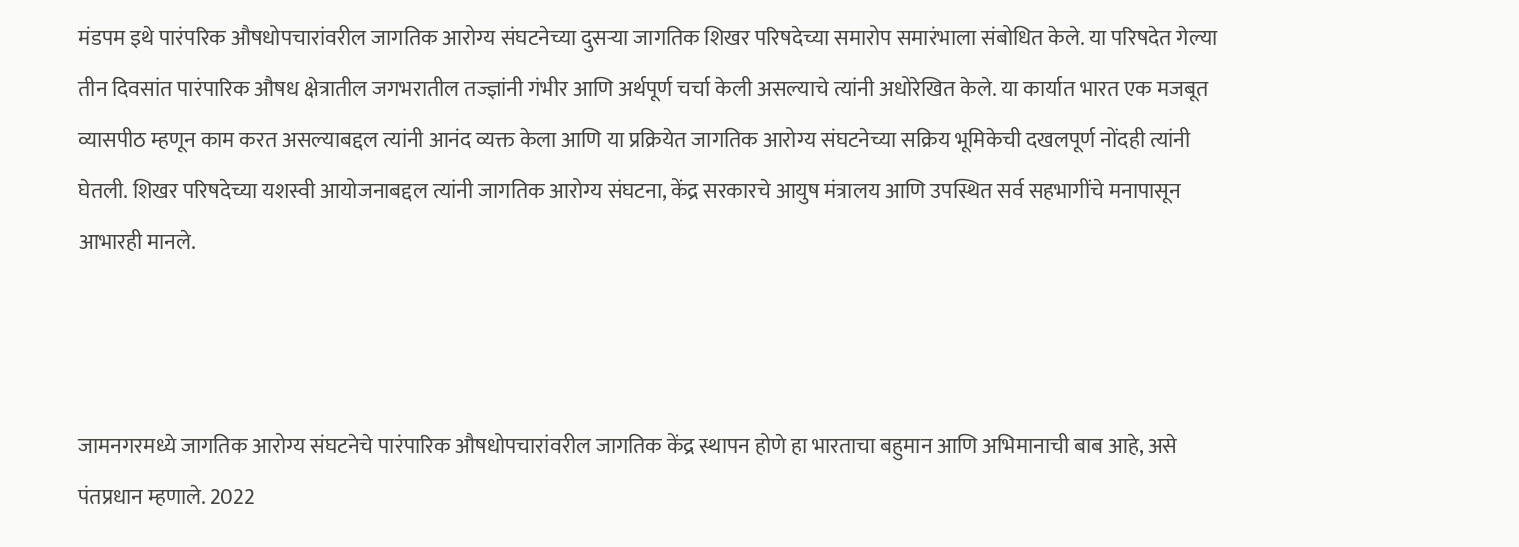मंडपम इथे पारंपरिक औषधोपचारांवरील जागतिक आरोग्य संघटनेच्या दुसऱ्या जागतिक शिखर परिषदेच्या समारोप समारंभाला संबोधित केले. या परिषदेत गेल्या तीन दिवसांत पारंपारिक औषध क्षेत्रातील जगभरातील तज्ज्ञांनी गंभीर आणि अर्थपूर्ण चर्चा केली असल्याचे त्यांनी अधोरेखित केले. या कार्यात भारत एक मजबूत व्यासपीठ म्हणून काम करत असल्याबद्दल त्यांनी आनंद व्यक्त केला आणि या प्रक्रियेत जागतिक आरोग्य संघटनेच्या सक्रिय भूमिकेची दखलपूर्ण नोंदही त्यांनी घेतली. शिखर परिषदेच्या यशस्वी आयोजनाबद्दल त्यांनी जागतिक आरोग्य संघटना, केंद्र सरकारचे आयुष मंत्रालय आणि उपस्थित सर्व सहभागींचे मनापासून आभारही मानले.



जामनगरमध्ये जागतिक आरोग्य संघटनेचे पारंपारिक औषधोपचारांवरील जागतिक केंद्र स्थापन होणे हा भारताचा बहुमान आणि अभिमानाची बाब आहे, असे पंतप्रधान म्हणाले. 2022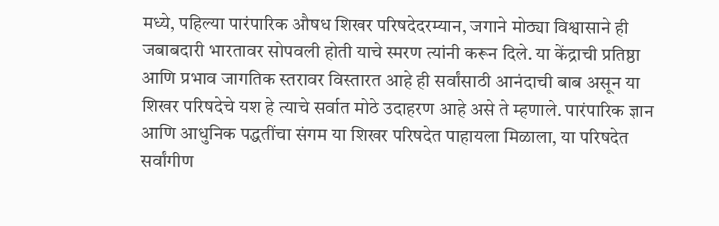मध्ये, पहिल्या पारंपारिक औषध शिखर परिषदेदरम्यान, जगाने मोठ्या विश्वासाने ही जबाबदारी भारतावर सोपवली होती याचे स्मरण त्यांनी करून दिले. या केंद्राची प्रतिष्ठा आणि प्रभाव जागतिक स्तरावर विस्तारत आहे ही सर्वांसाठी आनंदाची बाब असून या शिखर परिषदेचे यश हे त्याचे सर्वात मोठे उदाहरण आहे असे ते म्हणाले. पारंपारिक ज्ञान आणि आधुनिक पद्धतींचा संगम या शिखर परिषदेत पाहायला मिळाला, या परिषदेत सर्वांगीण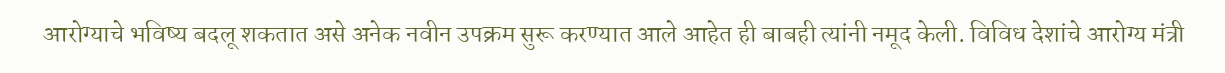आरोग्याचे भविष्य बदलू शकतात असे अनेक नवीन उपक्रम सुरू करण्यात आले आहेत ही बाबही त्यांनी नमूद केली. विविध देशांचे आरोग्य मंत्री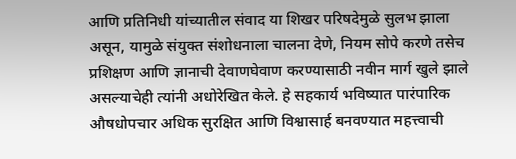आणि प्रतिनिधी यांच्यातील संवाद या शिखर परिषदेमुळे सुलभ झाला असून, यामुळे संयुक्त संशोधनाला चालना देणे, नियम सोपे करणे तसेच प्रशिक्षण आणि ज्ञानाची देवाणघेवाण करण्यासाठी नवीन मार्ग खुले झाले असल्याचेही त्यांनी अधोरेखित केले. हे सहकार्य भविष्यात पारंपारिक औषधोपचार अधिक सुरक्षित आणि विश्वासार्ह बनवण्यात महत्त्वाची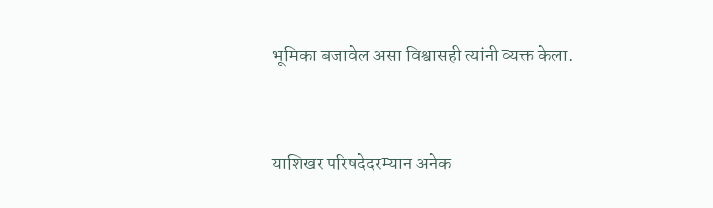भूमिका बजावेल असा विश्वासही त्यांनी व्यक्त केला.



याशिखर परिषदेदरम्यान अनेक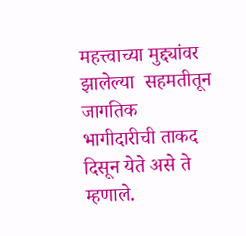महत्त्वाच्या मुद्द्यांवर झालेल्या  सहमतीतून जागतिक भागीदारीची ताकद दिसून येते असे ते म्हणाले.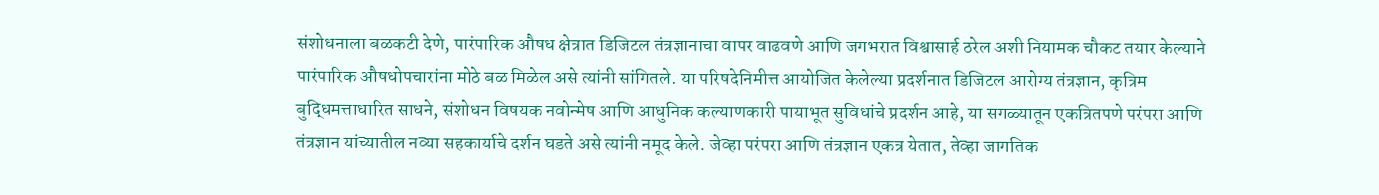संशोधनाला बळकटी देणे, पारंपारिक औषध क्षेत्रात डिजिटल तंत्रज्ञानाचा वापर वाढवणे आणि जगभरात विश्वासार्ह ठरेल अशी नियामक चौकट तयार केल्याने पारंपारिक औषधोपचारांना मोठे बळ मिळेल असे त्यांनी सांगितले. या परिषदेनिमीत्त आयोजित केलेल्या प्रदर्शनात डिजिटल आरोग्य तंत्रज्ञान, कृत्रिम बुद्धिमत्ताधारित साधने, संशोधन विषयक नवोन्मेष आणि आधुनिक कल्याणकारी पायाभूत सुविधांचे प्रदर्शन आहे, या सगळ्यातून एकत्रितपणे परंपरा आणि तंत्रज्ञान यांच्यातील नव्या सहकार्याचे दर्शन घडते असे त्यांनी नमूद केले. जेव्हा परंपरा आणि तंत्रज्ञान एकत्र येतात, तेव्हा जागतिक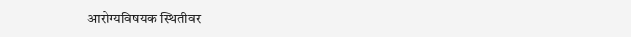आरोग्यविषयक स्थितीवर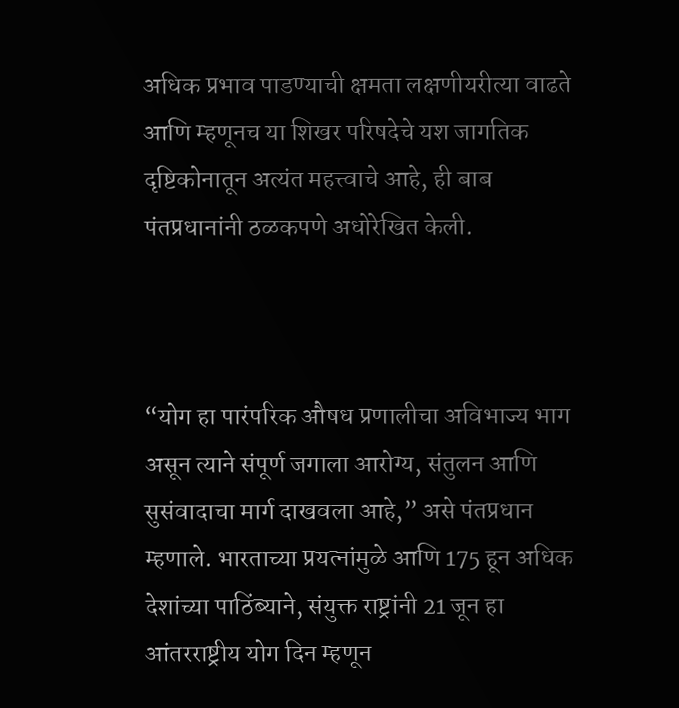अधिक प्रभाव पाडण्याची क्षमता लक्षणीयरीत्या वाढते आणि म्हणूनच या शिखर परिषदेचे यश जागतिक दृष्टिकोनातून अत्यंत महत्त्वाचे आहे, ही बाब पंतप्रधानांनी ठळकपणे अधोरेखित केली.



“योग हा पारंपरिक औषध प्रणालीचा अविभाज्य भाग असून त्याने संपूर्ण जगाला आरोग्य, संतुलन आणि सुसंवादाचा मार्ग दाखवला आहे,” असे पंतप्रधान म्हणाले. भारताच्या प्रयत्नांमुळे आणि 175 हून अधिक देशांच्या पाठिंब्याने, संयुक्त राष्ट्रांनी 21 जून हा आंतरराष्ट्रीय योग दिन म्हणून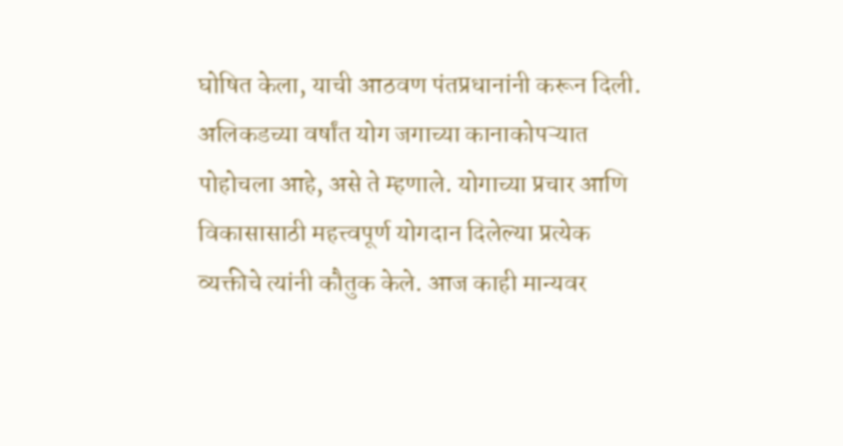घोषित केला, याची आठवण पंतप्रधानांनी करून दिली. अलिकडच्या वर्षांत योग जगाच्या कानाकोपऱ्यात पोहोचला आहे, असे ते म्हणाले. योगाच्या प्रचार आणि विकासासाठी महत्त्वपूर्ण योगदान दिलेल्या प्रत्येक व्यक्तीचे त्यांनी कौतुक केले. आज काही मान्यवर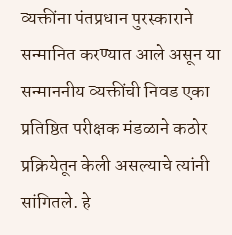व्यक्तींना पंतप्रधान पुरस्काराने सन्मानित करण्यात आले असून या सन्माननीय व्यक्तींची निवड एका प्रतिष्ठित परीक्षक मंडळाने कठोर प्रक्रियेतून केली असल्याचे त्यांनी सांगितले. हे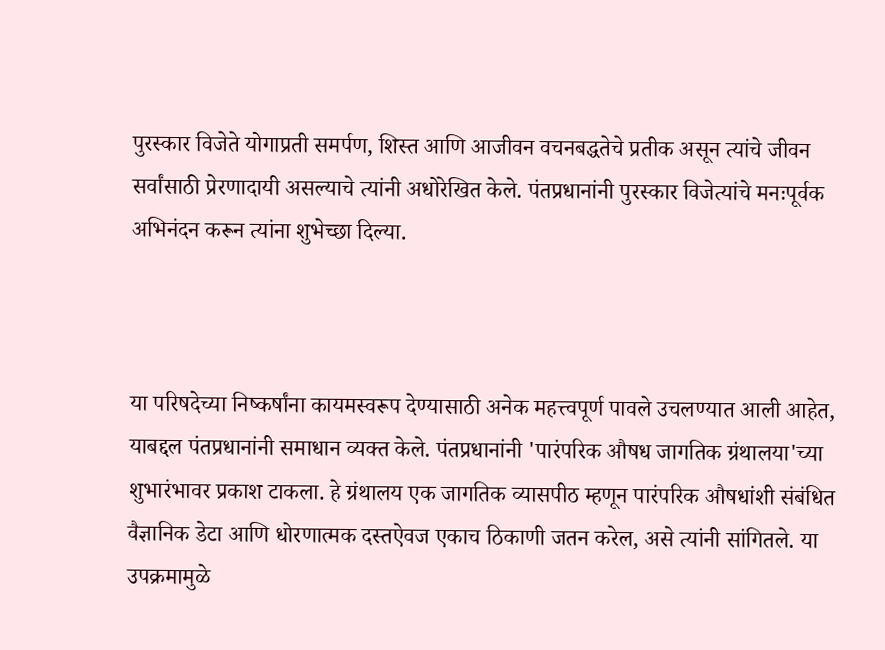पुरस्कार विजेते योगाप्रती समर्पण, शिस्त आणि आजीवन वचनबद्धतेचे प्रतीक असून त्यांचे जीवन सर्वांसाठी प्रेरणादायी असल्याचे त्यांनी अधोरेखित केले. पंतप्रधानांनी पुरस्कार विजेत्यांचे मनःपूर्वक अभिनंदन करून त्यांना शुभेच्छा दिल्या.



या परिषदेच्या निष्कर्षांना कायमस्वरूप देण्यासाठी अनेक महत्त्वपूर्ण पावले उचलण्यात आली आहेत, याबद्दल पंतप्रधानांनी समाधान व्यक्त केले. पंतप्रधानांनी 'पारंपरिक औषध जागतिक ग्रंथालया'च्या शुभारंभावर प्रकाश टाकला. हे ग्रंथालय एक जागतिक व्यासपीठ म्हणून पारंपरिक औषधांशी संबंधित वैज्ञानिक डेटा आणि धोरणात्मक दस्तऐवज एकाच ठिकाणी जतन करेल, असे त्यांनी सांगितले. या उपक्रमामुळे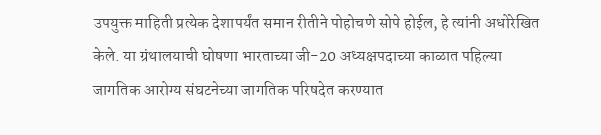उपयुक्त माहिती प्रत्येक देशापर्यंत समान रीतीने पोहोचणे सोपे होईल, हे त्यांनी अधोरेखित केले. या ग्रंथालयाची घोषणा भारताच्या जी-20 अध्यक्षपदाच्या काळात पहिल्या जागतिक आरोग्य संघटनेच्या जागतिक परिषदेत करण्यात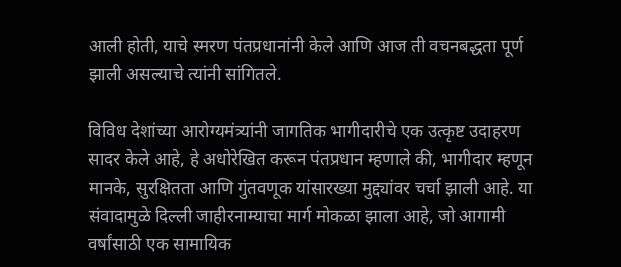आली होती, याचे स्मरण पंतप्रधानांनी केले आणि आज ती वचनबद्धता पूर्ण झाली असल्याचे त्यांनी सांगितले.

विविध देशांच्या आरोग्यमंत्र्यांनी जागतिक भागीदारीचे एक उत्कृष्ट उदाहरण सादर केले आहे, हे अधोरेखित करून पंतप्रधान म्हणाले की, भागीदार म्हणून मानके, सुरक्षितता आणि गुंतवणूक यांसारख्या मुद्द्यांवर चर्चा झाली आहे. या संवादामुळे दिल्ली जाहीरनाम्याचा मार्ग मोकळा झाला आहे, जो आगामी वर्षांसाठी एक सामायिक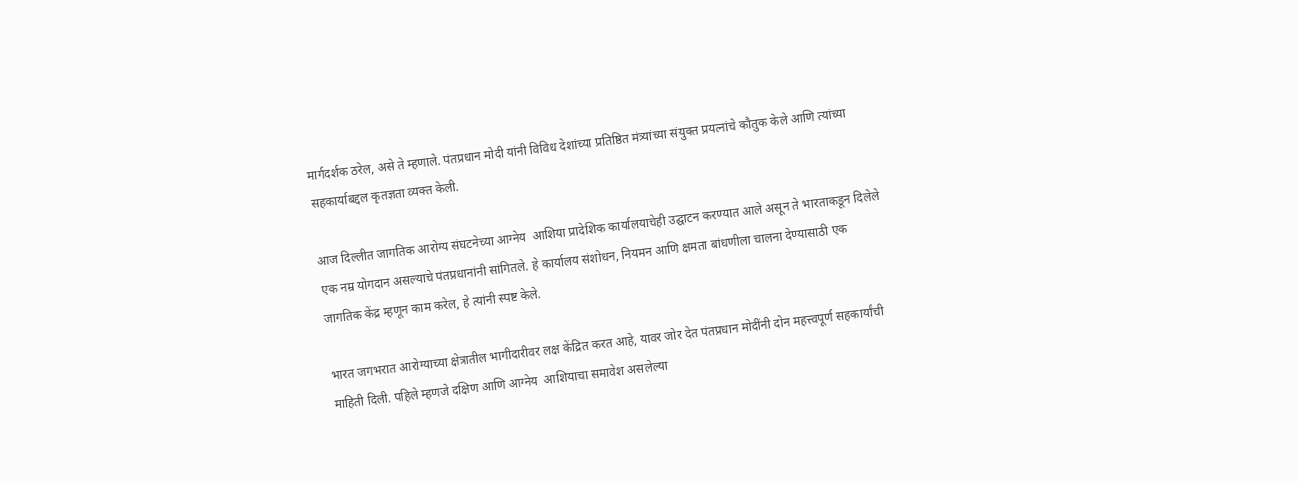मार्गदर्शक ठरेल, असे ते म्हणाले. पंतप्रधान मोदी यांनी विविध देशांच्या प्रतिष्ठित मंत्र्यांच्या संयुक्त प्रयत्नांचे कौतुक केले आणि त्यांच्या सहकार्याबद्दल कृतज्ञता व्यक्त केली.

आज दिल्लीत जागतिक आरोग्य संघटनेच्या आग्नेय  आशिया प्रादेशिक कार्यालयाचेही उद्घाटन करण्यात आले असून ते भारताकडून दिलेले एक नम्र योगदान असल्याचे पंतप्रधानांनी सांगितले. हे कार्यालय संशोधन, नियमन आणि क्षमता बांधणीला चालना देण्यासाठी एक जागतिक केंद्र म्हणून काम करेल, हे त्यांनी स्पष्ट केले.

भारत जगभरात आरोग्याच्या क्षेत्रातील भागीदारीवर लक्ष केंद्रित करत आहे, यावर जोर देत पंतप्रधान मोदींनी दोन महत्त्वपूर्ण सहकार्यांची माहिती दिली. पहिले म्हणजे दक्षिण आणि आग्नेय  आशियाचा समावेश असलेल्या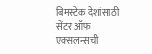बिमस्टेक देशांसाठी सेंटर ऑफ एक्सलन्सची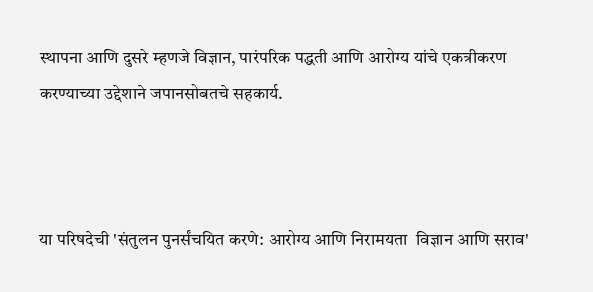स्थापना आणि दुसरे म्हणजे विज्ञान, पारंपरिक पद्धती आणि आरोग्य यांचे एकत्रीकरण करण्याच्या उद्देशाने जपानसोबतचे सहकार्य.



या परिषदेची 'संतुलन पुनर्संचयित करणे: आरोग्य आणि निरामयता  विज्ञान आणि सराव'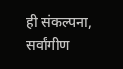ही संकल्पना, सर्वांगीण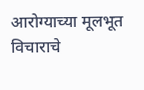आरोग्याच्या मूलभूत विचाराचे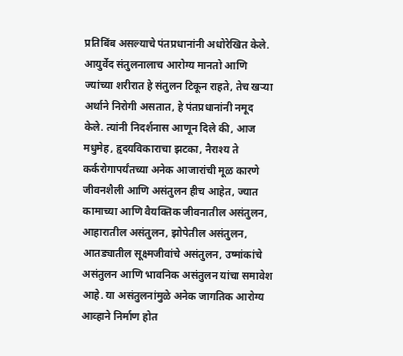प्रतिबिंब असल्याचे पंतप्रधानांनी अधोरेखित केले. आयुर्वेद संतुलनालाच आरोग्य मानतो आणि ज्यांच्या शरीरात हे संतुलन टिकून राहते, तेच खऱ्या अर्थाने निरोगी असतात, हे पंतप्रधानांनी नमूद केले. त्यांनी निदर्शनास आणून दिले की, आज मधुमेह, हृदयविकाराचा झटका, नैराश्य ते कर्करोगापर्यंतच्या अनेक आजारांची मूळ कारणे जीवनशैली आणि असंतुलन हीच आहेत, ज्यात कामाच्या आणि वैयक्तिक जीवनातील असंतुलन, आहारातील असंतुलन, झोपेतील असंतुलन, आतड्यातील सूक्ष्मजीवांचे असंतुलन, उष्मांकांचे असंतुलन आणि भावनिक असंतुलन यांचा समावेश आहे. या असंतुलनांमुळे अनेक जागतिक आरोग्य आव्हाने निर्माण होत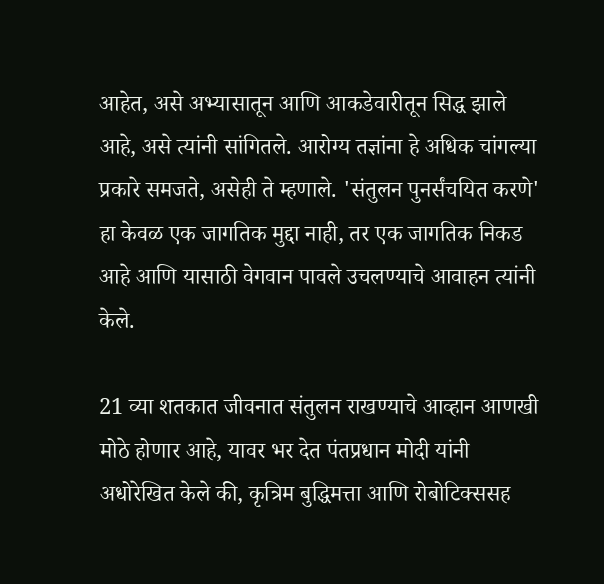आहेत, असे अभ्यासातून आणि आकडेवारीतून सिद्ध झाले आहे, असे त्यांनी सांगितले. आरोग्य तज्ञांना हे अधिक चांगल्या प्रकारे समजते, असेही ते म्हणाले. 'संतुलन पुनर्संचयित करणे' हा केवळ एक जागतिक मुद्दा नाही, तर एक जागतिक निकड आहे आणि यासाठी वेगवान पावले उचलण्याचे आवाहन त्यांनी केले.

21 व्या शतकात जीवनात संतुलन राखण्याचे आव्हान आणखी मोठे होणार आहे, यावर भर देत पंतप्रधान मोदी यांनी अधोरेखित केले की, कृत्रिम बुद्धिमत्ता आणि रोबोटिक्ससह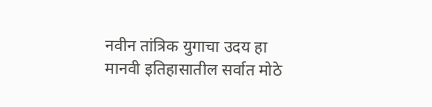नवीन तांत्रिक युगाचा उदय हा मानवी इतिहासातील सर्वात मोठे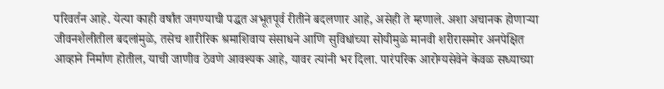परिवर्तन आहे. येत्या काही वर्षांत जगण्याची पद्धत अभूतपूर्व रीतीने बदलणार आहे, असेही ते म्हणाले. अशा अचानक होणाऱ्या जीवनशैलीतील बदलांमुळे, तसेच शारीरिक श्रमाशिवाय संसाधने आणि सुविधांच्या सोयीमुळे मानवी शरीरासमोर अनपेक्षित आव्हाने निर्माण होतील, याची जाणीव ठेवणे आवश्यक आहे, यावर त्यांनी भर दिला. पारंपरिक आरोग्यसेवेने केवळ सध्याच्या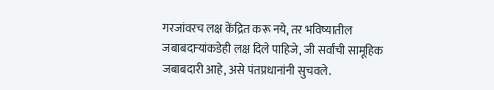गरजांवरच लक्ष केंद्रित करू नये, तर भविष्यातील जबाबदाऱ्यांकडेही लक्ष दिले पाहिजे, जी सर्वांची सामूहिक जबाबदारी आहे, असे पंतप्रधानांनी सुचवले.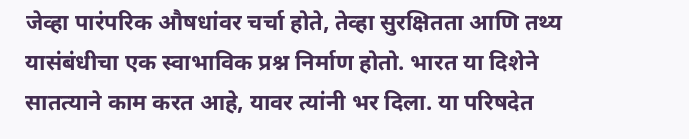जेव्हा पारंपरिक औषधांवर चर्चा होते, तेव्हा सुरक्षितता आणि तथ्य यासंबंधीचा एक स्वाभाविक प्रश्न निर्माण होतो. भारत या दिशेने सातत्याने काम करत आहे, यावर त्यांनी भर दिला. या परिषदेत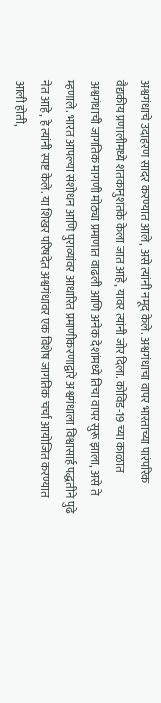अश्वगंधाचे उदाहरण सादर करण्यात आले, असे त्यांनी नमूद केले. अश्वगंधाचा वापर भारताच्या पारंपरिक वैद्यकीय प्रणालीमध्ये शतकानुशतके केला जात आहे, यावर त्यांनी जोर दिला. कोविड-19 च्या काळात अश्वगंधाची जागतिक मागणी मोठ्या प्रमाणात वाढली आणि अनेक देशांमध्ये तिचा वापर सुरू झाला, असे ते म्हणाले. भारत आपल्या संशोधन आणि पुराव्यांवर आधारित प्रमाणीकरणाद्वारे अश्वगंधाला विश्वासार्ह पद्धतीने पुढे नेत आहे, हे त्यांनी स्पष्ट केले. या शिखर परिषदेत अश्वगंधावर एक विशेष जागतिक चर्चा आयोजित करण्यात आली होती,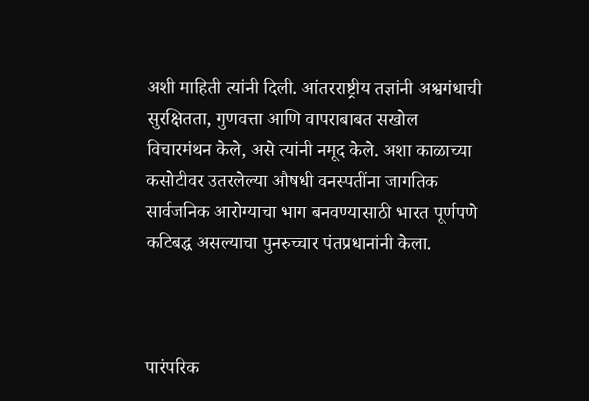अशी माहिती त्यांनी दिली. आंतरराष्ट्रीय तज्ञांनी अश्वगंधाची सुरक्षितता, गुणवत्ता आणि वापराबाबत सखोल विचारमंथन केले, असे त्यांनी नमूद केले. अशा काळाच्या कसोटीवर उतरलेल्या औषधी वनस्पतींना जागतिक सार्वजनिक आरोग्याचा भाग बनवण्यासाठी भारत पूर्णपणे कटिबद्ध असल्याचा पुनरुच्चार पंतप्रधानांनी केला.



पारंपरिक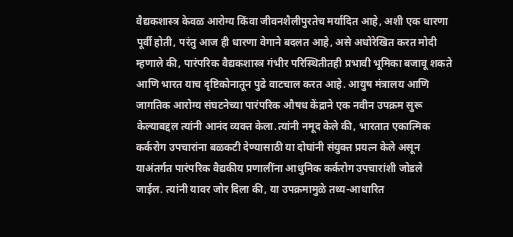वैद्यकशास्त्र केवळ आरोग्य किंवा जीवनशैलीपुरतेच मर्यादित आहे, अशी एक धारणा पूर्वी होती, परंतु आज ही धारणा वेगाने बदलत आहे, असे अधोरेखित करत मोदी म्हणाले की, पारंपरिक वैद्यकशास्त्र गंभीर परिस्थितीतही प्रभावी भूमिका बजावू शकते आणि भारत याच दृष्टिकोनातून पुढे वाटचाल करत आहे. आयुष मंत्रालय आणि जागतिक आरोग्य संघटनेच्या पारंपरिक औषध केंद्राने एक नवीन उपक्रम सुरू केल्याबद्दल त्यांनी आनंद व्यक्त केला.त्यांनी नमूद केले की, भारतात एकात्मिक कर्करोग उपचारांना बळकटी देण्यासाठी या दोघांनी संयुक्त प्रयत्न केले असून याअंतर्गत पारंपरिक वैद्यकीय प्रणालींना आधुनिक कर्करोग उपचारांशी जोडले जाईल. त्यांनी यावर जोर दिला की, या उपक्रमामुळे तथ्य-आधारित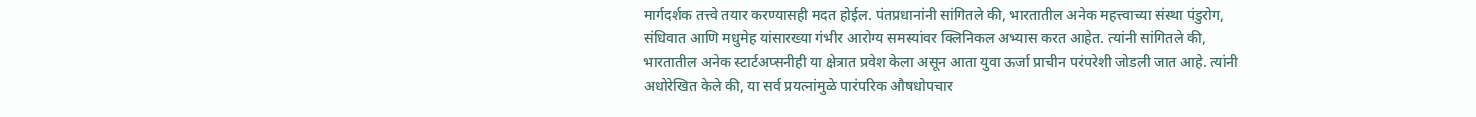मार्गदर्शक तत्त्वे तयार करण्यासही मदत होईल. पंतप्रधानांनी सांगितले की, भारतातील अनेक महत्त्वाच्या संस्था पंडुरोग, संधिवात आणि मधुमेह यांसारख्या गंभीर आरोग्य समस्यांवर क्लिनिकल अभ्यास करत आहेत. त्यांनी सांगितले की, भारतातील अनेक स्टार्टअप्सनीही या क्षेत्रात प्रवेश केला असून आता युवा ऊर्जा प्राचीन परंपरेशी जोडली जात आहे. त्यांनी अधोरेखित केले की, या सर्व प्रयत्नांमुळे पारंपरिक औषधोपचार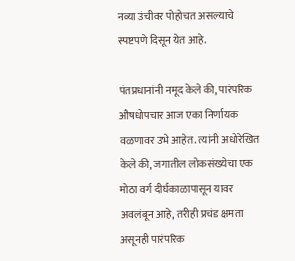नव्या उंचीवर पोहोचत असल्याचे स्पष्टपणे दिसून येत आहे.

पंतप्रधानांनी नमूद केले की, पारंपरिक औषधोपचार आज एका निर्णायक वळणावर उभे आहेत. त्यांनी अधोरेखित केले की, जगातील लोकसंख्येचा एक मोठा वर्ग दीर्घकाळापासून यावर अवलंबून आहे, तरीही प्रचंड क्षमता असूनही पारंपरिक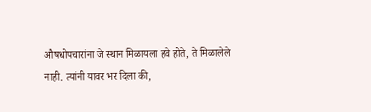औषधोपचारांना जे स्थान मिळायला हवे होते, ते मिळालेले नाही. त्यांनी यावर भर दिला की,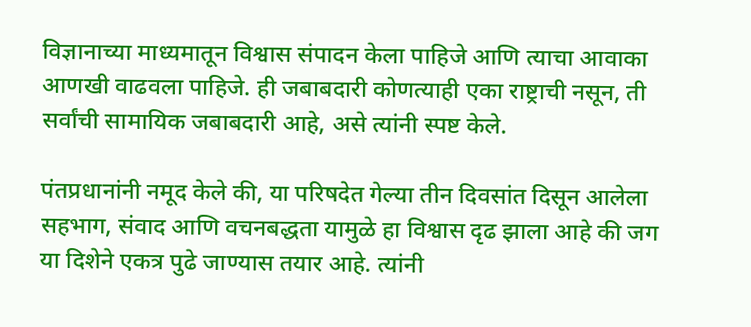विज्ञानाच्या माध्यमातून विश्वास संपादन केला पाहिजे आणि त्याचा आवाका आणखी वाढवला पाहिजे. ही जबाबदारी कोणत्याही एका राष्ट्राची नसून, ती सर्वांची सामायिक जबाबदारी आहे, असे त्यांनी स्पष्ट केले.

पंतप्रधानांनी नमूद केले की, या परिषदेत गेल्या तीन दिवसांत दिसून आलेला सहभाग, संवाद आणि वचनबद्धता यामुळे हा विश्वास दृढ झाला आहे की जग या दिशेने एकत्र पुढे जाण्यास तयार आहे. त्यांनी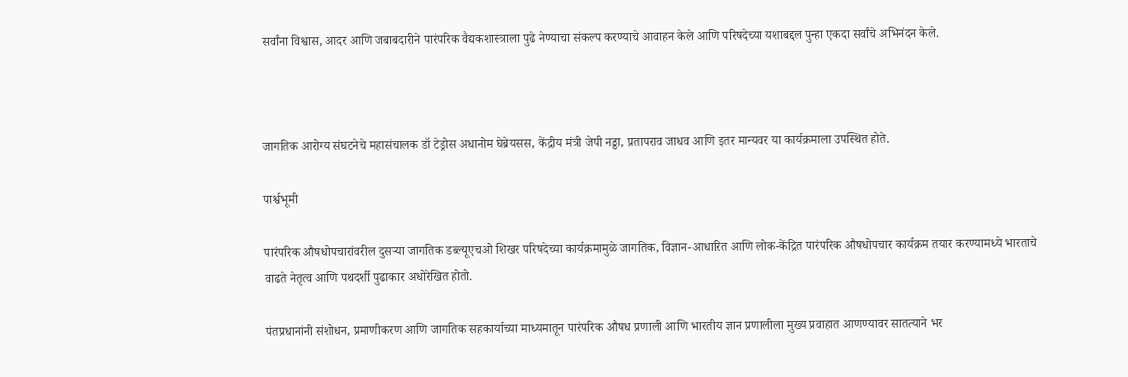सर्वांना विश्वास, आदर आणि जबाबदारीने पारंपरिक वैद्यकशास्त्राला पुढे नेण्याचा संकल्प करण्याचे आवाहन केले आणि परिषदेच्या यशाबद्दल पुन्हा एकदा सर्वांचे अभिनंदन केले.



जागतिक आरोग्य संघटनेचे महासंचालक डॉ टेड्रोस अधानोम घेब्रेयसस, केंद्रीय मंत्री जेपी नड्डा, प्रतापराव जाधव आणि इतर मान्यवर या कार्यक्रमाला उपस्थित होते.

पार्श्वभूमी

पारंपरिक औषधोपचारांवरील दुसऱ्या जागतिक डब्ल्यूएचओ शिखर परिषदेच्या कार्यक्रमामुळे जागतिक, विज्ञान-आधारित आणि लोक-केंद्रित पारंपरिक औषधोपचार कार्यक्रम तयार करण्यामध्ये भारताचे वाढते नेतृत्व आणि पथदर्शी पुढाकार अधोरेखित होतो.

पंतप्रधानांनी संशोधन, प्रमाणीकरण आणि जागतिक सहकार्याच्या माध्यमातून पारंपरिक औषध प्रणाली आणि भारतीय ज्ञान प्रणालीला मुख्य प्रवाहात आणण्यावर सातत्याने भर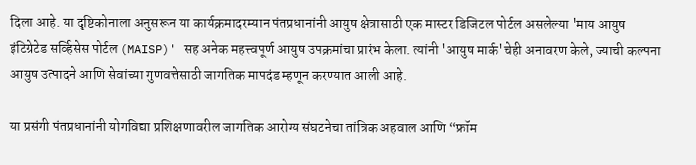दिला आहे. या दृष्टिकोनाला अनुसरून या कार्यक्रमादरम्यान पंतप्रधानांनी आयुष क्षेत्रासाठी एक मास्टर डिजिटल पोर्टल असलेल्या 'माय आयुष इंटिग्रेटेड सर्व्हिसेस पोर्टल (MAISP)' सह अनेक महत्त्वपूर्ण आयुष उपक्रमांचा प्रारंभ केला. त्यांनी 'आयुष मार्क'चेही अनावरण केले, ज्याची कल्पना आयुष उत्पादने आणि सेवांच्या गुणवत्तेसाठी जागतिक मापदंड म्हणून करण्यात आली आहे.

या प्रसंगी पंतप्रधानांनी योगविद्या प्रशिक्षणावरील जागतिक आरोग्य संघटनेचा तांत्रिक अहवाल आणि “फ्रॉम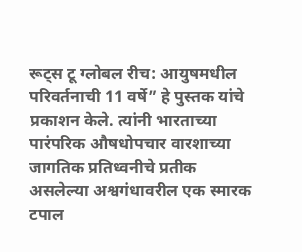रूट्स टू ग्लोबल रीच: आयुषमधील परिवर्तनाची 11 वर्षे” हे पुस्तक यांचे प्रकाशन केले. त्यांनी भारताच्या पारंपरिक औषधोपचार वारशाच्या जागतिक प्रतिध्वनीचे प्रतीक असलेल्या अश्वगंधावरील एक स्मारक टपाल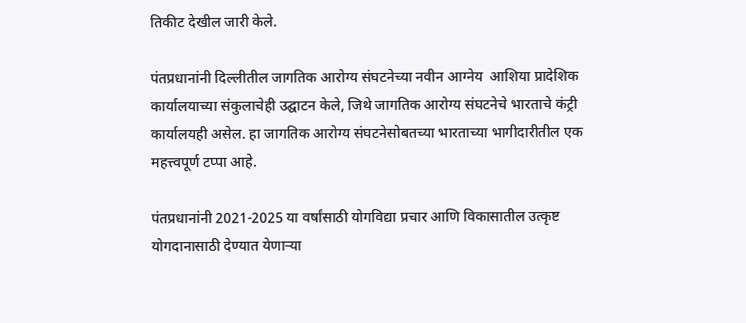तिकीट देखील जारी केले.

पंतप्रधानांनी दिल्लीतील जागतिक आरोग्य संघटनेच्या नवीन आग्नेय  आशिया प्रादेशिक कार्यालयाच्या संकुलाचेही उद्घाटन केले, जिथे जागतिक आरोग्य संघटनेचे भारताचे कंट्री कार्यालयही असेल. हा जागतिक आरोग्य संघटनेसोबतच्या भारताच्या भागीदारीतील एक महत्त्वपूर्ण टप्पा आहे.

पंतप्रधानांनी 2021-2025 या वर्षांसाठी योगविद्या प्रचार आणि विकासातील उत्कृष्ट योगदानासाठी देण्यात येणाऱ्या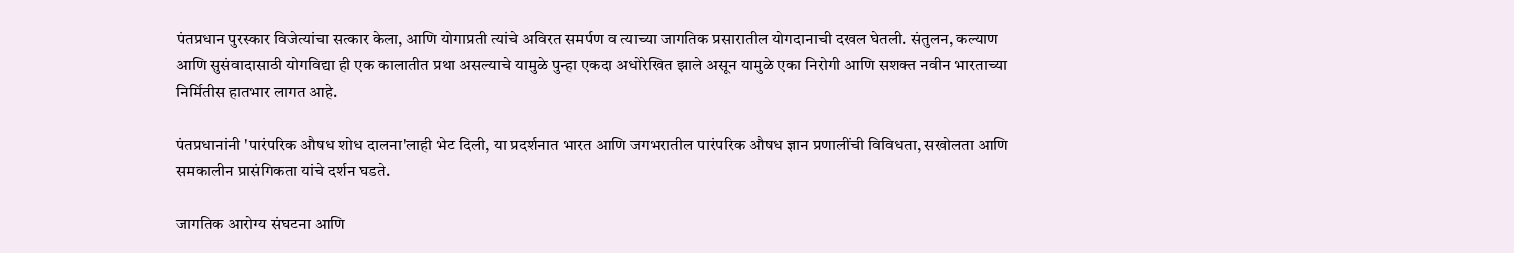पंतप्रधान पुरस्कार विजेत्यांचा सत्कार केला, आणि योगाप्रती त्यांचे अविरत समर्पण व त्याच्या जागतिक प्रसारातील योगदानाची दखल घेतली. संतुलन, कल्याण आणि सुसंवादासाठी योगविद्या ही एक कालातीत प्रथा असल्याचे यामुळे पुन्हा एकदा अधोरेखित झाले असून यामुळे एका निरोगी आणि सशक्त नवीन भारताच्या निर्मितीस हातभार लागत आहे.

पंतप्रधानांनी 'पारंपरिक औषध शोध दालना'लाही भेट दिली, या प्रदर्शनात भारत आणि जगभरातील पारंपरिक औषध ज्ञान प्रणालींची विविधता, सखोलता आणि समकालीन प्रासंगिकता यांचे दर्शन घडते.

जागतिक आरोग्य संघटना आणि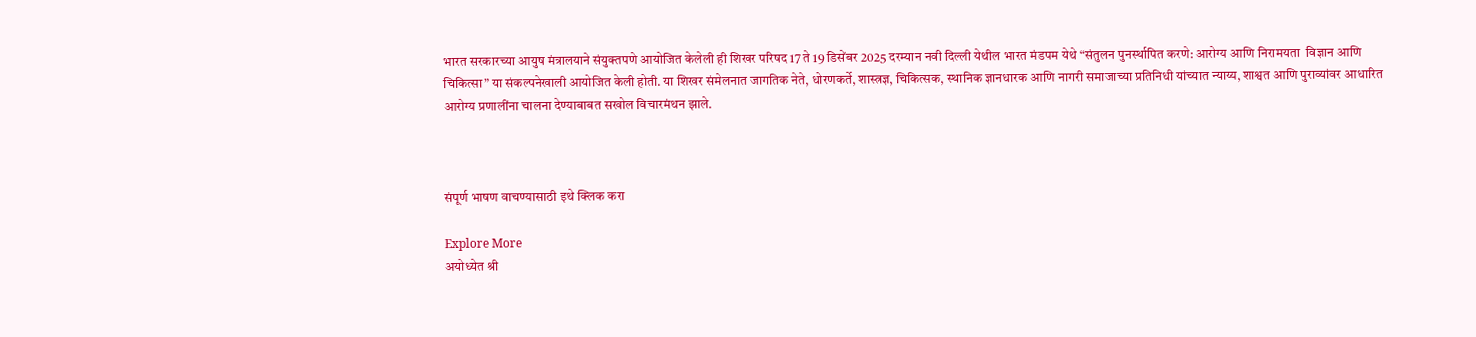भारत सरकारच्या आयुष मंत्रालयाने संयुक्तपणे आयोजित केलेली ही शिखर परिषद 17 ते 19 डिसेंबर 2025 दरम्यान नवी दिल्ली येथील भारत मंडपम येथे “संतुलन पुनर्स्थापित करणे: आरोग्य आणि निरामयता  विज्ञान आणि चिकित्सा” या संकल्पनेखाली आयोजित केली होती. या शिखर संमेलनात जागतिक नेते, धोरणकर्ते, शास्त्रज्ञ, चिकित्सक, स्थानिक ज्ञानधारक आणि नागरी समाजाच्या प्रतिनिधी यांच्यात न्याय्य, शाश्वत आणि पुराव्यांवर आधारित आरोग्य प्रणालींना चालना देण्याबाबत सखोल विचारमंथन झाले.



संपूर्ण भाषण वाचण्यासाठी इथे क्लिक करा

Explore More
अयोध्येत श्री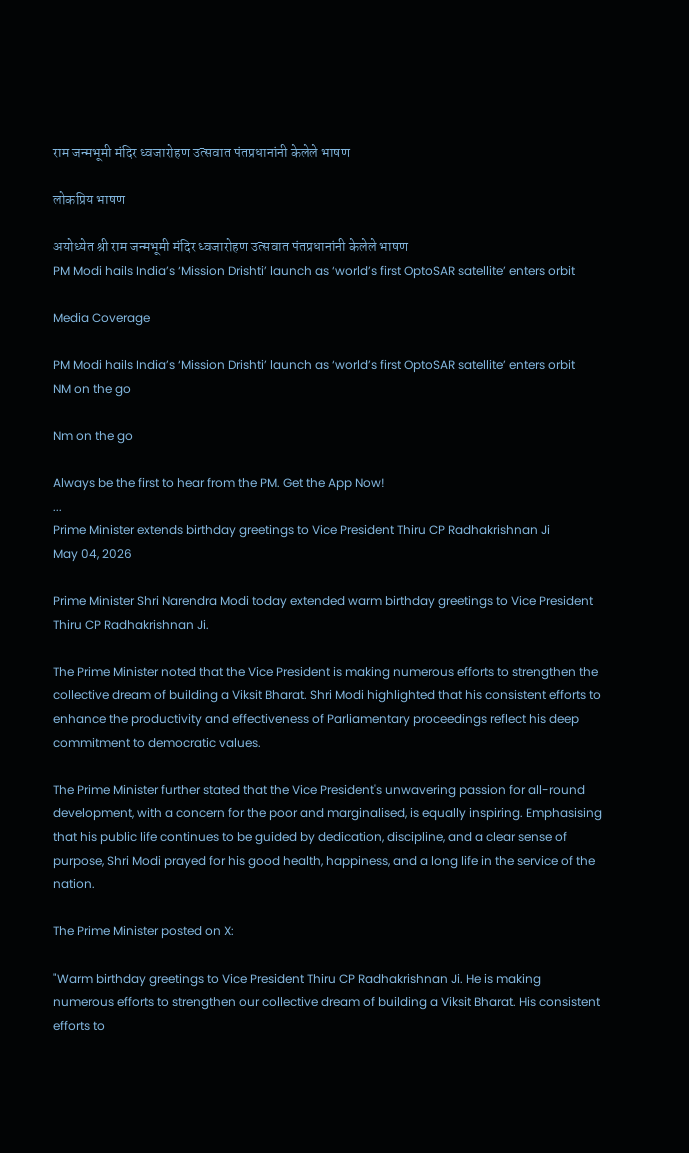राम जन्मभूमी मंदिर ध्वजारोहण उत्सवात पंतप्रधानांनी केलेले भाषण

लोकप्रिय भाषण

अयोध्येत श्री राम जन्मभूमी मंदिर ध्वजारोहण उत्सवात पंतप्रधानांनी केलेले भाषण
PM Modi hails India’s ‘Mission Drishti’ launch as ‘world’s first OptoSAR satellite’ enters orbit

Media Coverage

PM Modi hails India’s ‘Mission Drishti’ launch as ‘world’s first OptoSAR satellite’ enters orbit
NM on the go

Nm on the go

Always be the first to hear from the PM. Get the App Now!
...
Prime Minister extends birthday greetings to Vice President Thiru CP Radhakrishnan Ji
May 04, 2026

Prime Minister Shri Narendra Modi today extended warm birthday greetings to Vice President Thiru CP Radhakrishnan Ji.

The Prime Minister noted that the Vice President is making numerous efforts to strengthen the collective dream of building a Viksit Bharat. Shri Modi highlighted that his consistent efforts to enhance the productivity and effectiveness of Parliamentary proceedings reflect his deep commitment to democratic values.

The Prime Minister further stated that the Vice President's unwavering passion for all-round development, with a concern for the poor and marginalised, is equally inspiring. Emphasising that his public life continues to be guided by dedication, discipline, and a clear sense of purpose, Shri Modi prayed for his good health, happiness, and a long life in the service of the nation.

The Prime Minister posted on X:

"Warm birthday greetings to Vice President Thiru CP Radhakrishnan Ji. He is making numerous efforts to strengthen our collective dream of building a Viksit Bharat. His consistent efforts to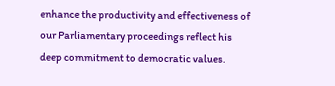enhance the productivity and effectiveness of our Parliamentary proceedings reflect his deep commitment to democratic values.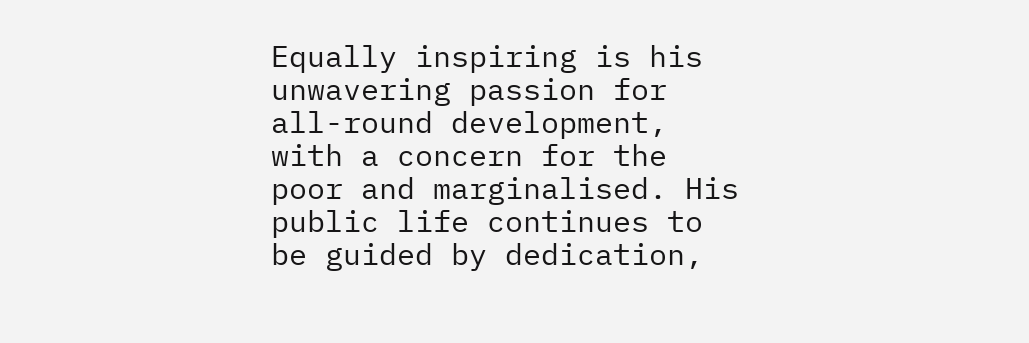Equally inspiring is his unwavering passion for all-round development, with a concern for the poor and marginalised. His public life continues to be guided by dedication,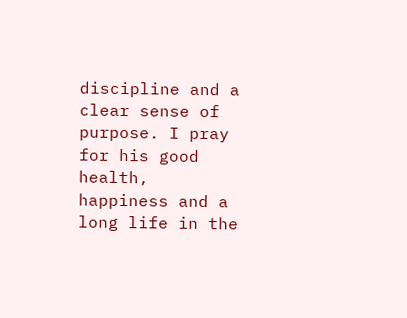discipline and a clear sense of purpose. I pray for his good health, happiness and a long life in the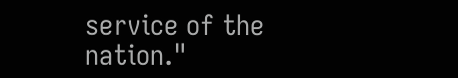service of the nation."